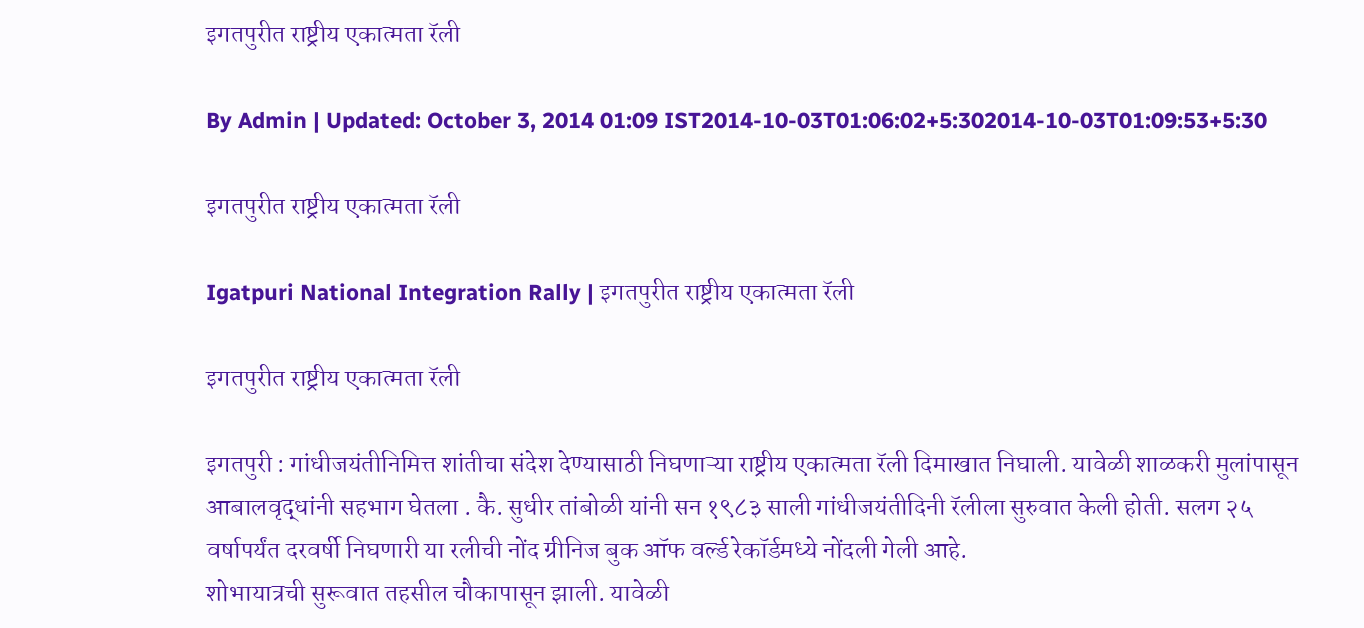इगतपुरीत राष्ट्रीय एकात्मता रॅली

By Admin | Updated: October 3, 2014 01:09 IST2014-10-03T01:06:02+5:302014-10-03T01:09:53+5:30

इगतपुरीत राष्ट्रीय एकात्मता रॅली

Igatpuri National Integration Rally | इगतपुरीत राष्ट्रीय एकात्मता रॅली

इगतपुरीत राष्ट्रीय एकात्मता रॅली

इगतपुरी : गांधीजयंतीनिमित्त शांतीचा संदेश देण्यासाठी निघणाऱ्या राष्ट्रीय एकात्मता रॅली दिमाखात निघाली. यावेळी शाळकरी मुलांपासून आबालवृद्धांनी सहभाग घेतला . कै. सुधीर तांबोळी यांनी सन १९८३ साली गांधीजयंतीदिनी रॅलीला सुरुवात केली होती. सलग २५ वर्षापर्यंत दरवर्षी निघणारी या रलीची नोंद ग्रीनिज बुक ऑफ वर्ल्ड रेकॉर्डमध्ये नोंदली गेली आहे.
शोभायात्रची सुरूवात तहसील चौकापासून झाली. यावेळी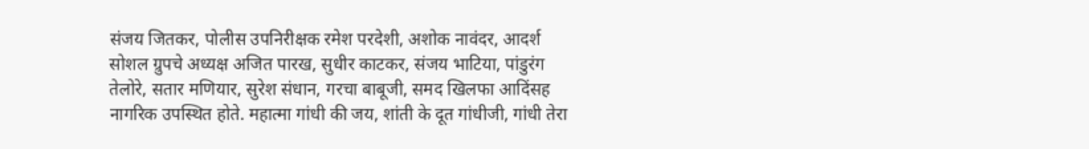संजय जितकर, पोलीस उपनिरीक्षक रमेश परदेशी, अशोक नावंदर, आदर्श सोशल ग्रुपचे अध्यक्ष अजित पारख, सुधीर काटकर, संजय भाटिया, पांडुरंग तेलोरे, सतार मणियार, सुरेश संधान, गरचा बाबूजी, समद खिलफा आदिंसह नागरिक उपस्थित होते. महात्मा गांधी की जय, शांती के दूत गांधीजी, गांधी तेरा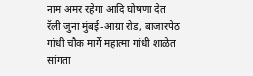नाम अमर रहेगा आदि घोषणा देत रॅली जुना मुंबई-आग्रा रोड, बाजारपेठ गांधी चौक मार्गे महात्मा गांधी शाळेत सांगता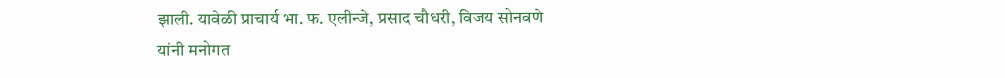झाली. यावेळी प्राचार्य भा. फ. एलीन्जे, प्रसाद चौधरी, विजय सोनवणे यांनी मनोगत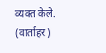व्यक्त केले. (वार्ताहर)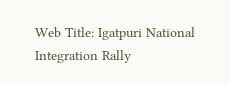Web Title: Igatpuri National Integration Rally